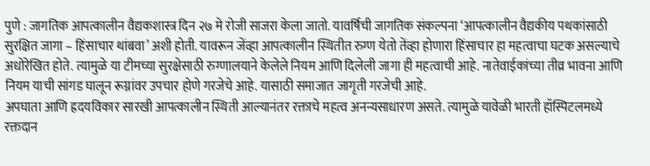पुणे : जागतिक आपत्कालीन वैद्यकशास्त्र दिन २७ मे रोजी साजरा केला जातो. यावर्षिची जागतिक संकल्पना ‘आपत्कालीन वैद्यकीय पथकांसाठी सुरक्षित जागा – हिंसाचार थांबवा’ अशी होती. यावरून जेंव्हा आपत्कालीन स्थितीत रुग्ण येतो तेंव्हा होणारा हिंसाचार हा महत्वाचा घटक असल्याचे अधोरेखित होते. त्यामुळे या टीमच्या सुरक्षेसाठी रुग्णालयाने केलेले नियम आणि दिलेली जागा ही महत्वाची आहे. नातेवाईकांच्या तीव्र भावना आणि नियम याची सांगड घालून रूग्नांवर उपचार होणे गरजेचे आहे. यासाठी समाजात जागृती गरजेची आहे.
अपघाता आणि ह्रदयविकार सारखी आपत्कालीन स्थिती आल्यानंतर रक्ताचे महत्व अनन्यसाधारण असते. त्यामुळे यावेळी भारती हॉस्पिटलमध्ये रक्तदान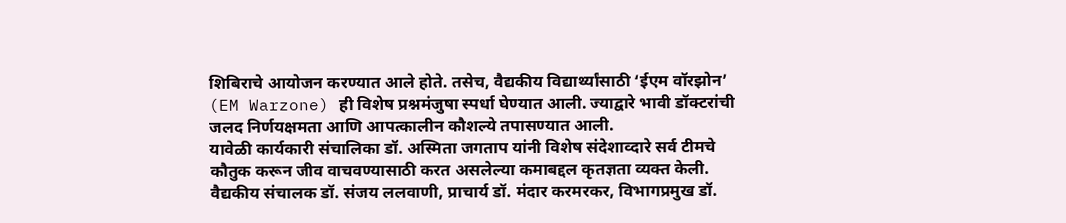शिबिराचे आयोजन करण्यात आले होते. तसेच, वैद्यकीय विद्यार्थ्यांसाठी ‘ईएम वॉरझोन’ (EM Warzone) ही विशेष प्रश्नमंजुषा स्पर्धा घेण्यात आली. ज्याद्वारे भावी डॉक्टरांची जलद निर्णयक्षमता आणि आपत्कालीन कौशल्ये तपासण्यात आली.
यावेळी कार्यकारी संचालिका डॉ. अस्मिता जगताप यांनी विशेष संदेशाव्दारे सर्व टीमचे कौतुक करून जीव वाचवण्यासाठी करत असलेल्या कमाबद्दल कृतज्ञता व्यक्त केली. वैद्यकीय संचालक डॉ. संजय ललवाणी, प्राचार्य डॉ. मंदार करमरकर, विभागप्रमुख डॉ.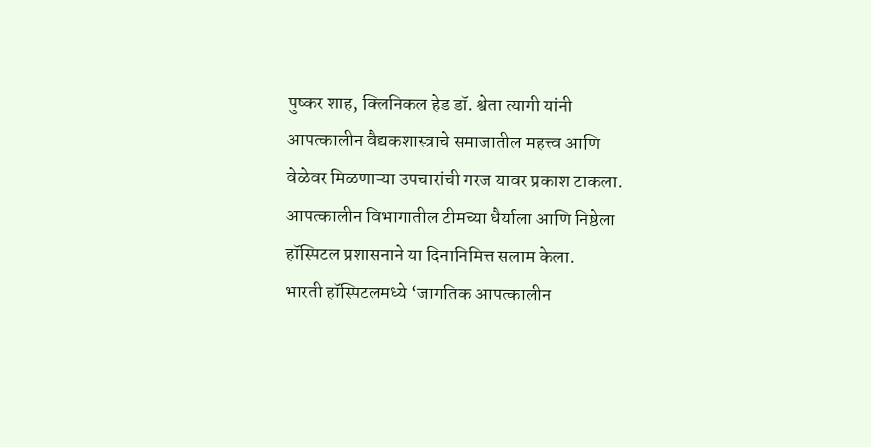पुष्कर शाह, क्लिनिकल हेड डॉ. श्वेता त्यागी यांनी आपत्कालीन वैद्यकशास्त्राचे समाजातील महत्त्व आणि वेळेवर मिळणाऱ्या उपचारांची गरज यावर प्रकाश टाकला. आपत्कालीन विभागातील टीमच्या धैर्याला आणि निष्ठेला हॉस्पिटल प्रशासनाने या दिनानिमित्त सलाम केला.
भारती हॉस्पिटलमध्ये ‘जागतिक आपत्कालीन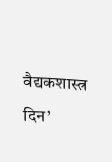वैद्यकशास्त्र दिन’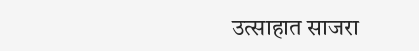उत्साहात साजरा